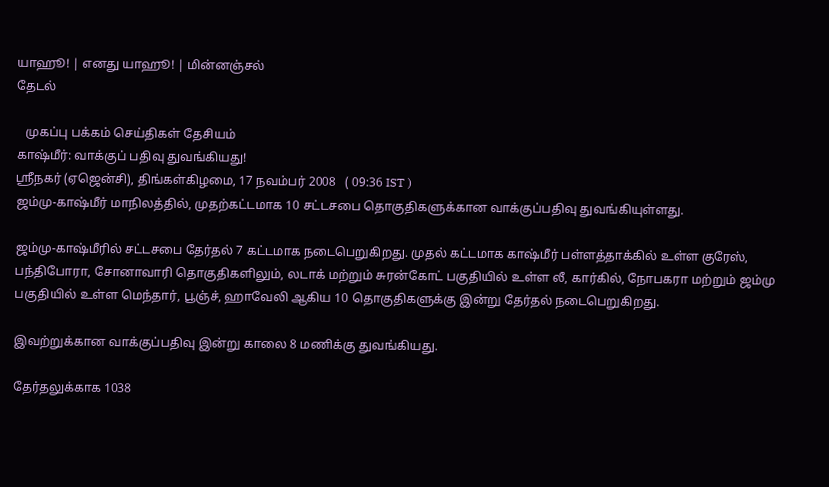யாஹூ! | எனது யாஹூ! | மின்னஞ்சல்
தேடல்

   முகப்பு பக்கம் செய்திகள் தேசியம்
காஷ்மீர்: வாக்குப் பதிவு துவங்கியது!
ஸ்ரீநகர் (ஏஜென்சி), திங்கள்கிழமை, 17 நவம்பர் 2008   ( 09:36 IST )
ஜம்மு-காஷ்மீர் மாநிலத்தில், முதற்கட்டமாக 10 சட்டசபை தொகுதிகளுக்கான வாக்குப்பதிவு துவங்கியுள்ளது.

ஜம்மு-காஷ்மீரில் சட்டசபை தேர்தல் 7 கட்டமாக நடைபெறுகிறது. முதல் கட்டமாக காஷ்மீர் பள்ளத்தாக்கில் உள்ள குரேஸ், பந்திபோரா, சோனாவாரி தொகுதிகளிலும், லடாக் மற்றும் சுரன்கோட் பகுதியில் உள்ள லீ, கார்கில், நோபகரா மற்றும் ஜம்மு பகுதியில் உள்ள மெந்தார், பூஞ்ச், ஹாவேலி ஆகிய 10 தொகுதிகளுக்கு இன்று தேர்தல் நடைபெறுகிறது.

இவற்றுக்கான வாக்குப்பதிவு இன்று காலை 8 மணிக்கு துவங்கியது.

தேர்தலுக்காக 1038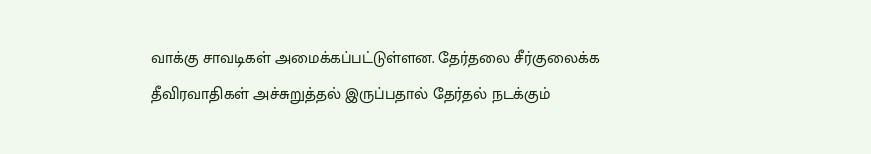வாக்கு சாவடிகள் அமைக்கப்பட்டுள்ளன. தேர்தலை சீர்குலைக்க தீவிரவாதிகள் அச்சுறுத்தல் இருப்பதால் தேர்தல் நடக்கும்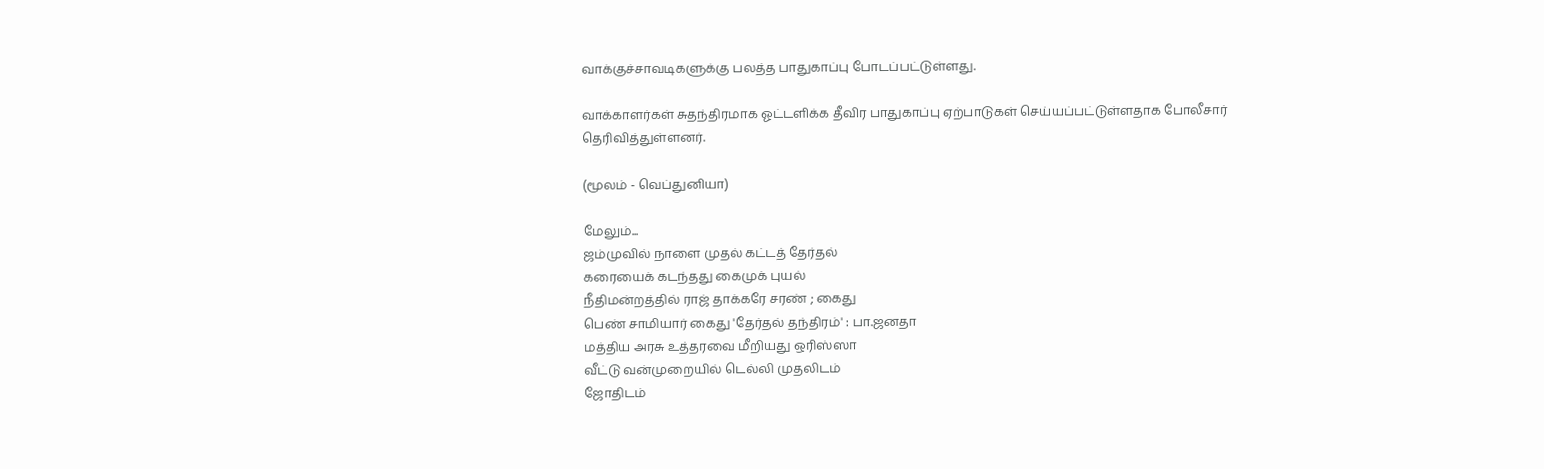வாக்குச்சாவடிகளுக்கு பலத்த பாதுகாப்பு போடப்பட்டுள்ளது.

வாக்காளர்கள் சுதந்திரமாக ஓட்டளிக்க தீவிர பாதுகாப்பு ஏற்பாடுகள் செய்யப்பட்டுள்ளதாக போலீசார் தெரிவித்துள்ளனர்.

(மூலம் - வெப்துனியா)

மேலும்...
ஜம்முவில் நாளை முதல் கட்டத் தேர்தல்
கரையைக் கடந்தது கைமுக் புயல்
நீதிமன்றத்தில் ராஜ் தாக்கரே சரண் ; கைது
பெண் சாமியார் கைது 'தேர்தல் தந்திரம்' : பா.ஜனதா
மத்திய அரசு உத்தரவை மீறியது ஒரிஸ்ஸா
வீட்டு வன்முறையில் டெல்லி முதலிடம்
ஜோதிடம்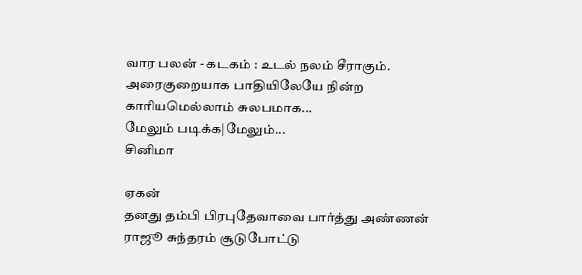வார பலன் - கடகம் : உடல் நலம் சீராகும். அரைகுறையாக பாதியிலேயே நின்ற காரியமெல்லாம் சுலபமாக...
மேலும் படிக்க|மேலும்...
சினிமா

ஏகன்
தனது தம்பி பிரபுதேவாவை பார்த்து அண்ணன் ராஜூ சுந்தரம் சூடுபோட்டு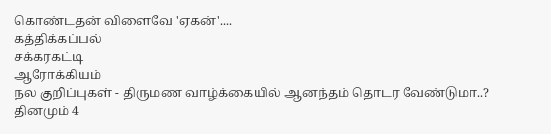கொண்டதன் விளைவே 'ஏகன்'....
கத்திக்கப்பல்
சக்கரகட்டி
ஆரோக்கியம்
நல குறிப்புகள் - திருமண வாழ்க்கையில் ஆனந்தம் தொடர வேண்டுமா..? தினமும் 4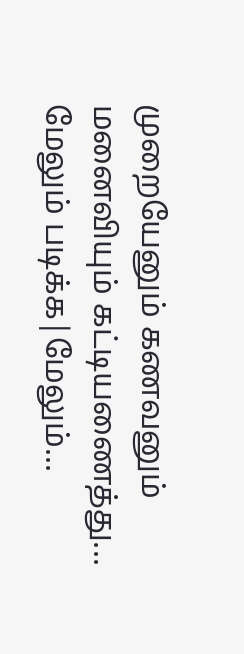முறையேனும் கணவனும் மனைவியும் கட்டியணைத்து...
மேலும் படிக்க|மேலும்...